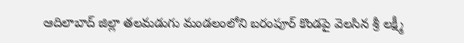ఆదిలాబాద్ జిల్లా తలమడుగు మండలంలోని బరంపూర్ కొండపై వెలసిన శ్రీ లక్ష్మీ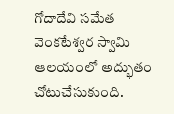గోదాదేవి సమేత వెంకటేశ్వర స్వామి ఆలయంలో అద్భుతం చోటుచేసుకుంది.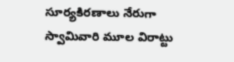సూర్యకిరణాలు నేరుగా స్వామివారి మూల విరాట్టు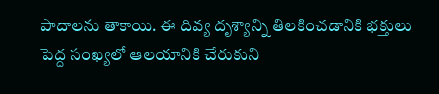పాదాలను తాకాయి. ఈ దివ్య దృశ్యాన్ని తిలకించడానికి భక్తులు పెద్ద సంఖ్యలో ఆలయానికి చేరుకుని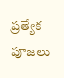ప్రత్యేక పూజలు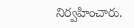నిర్వహించారు.